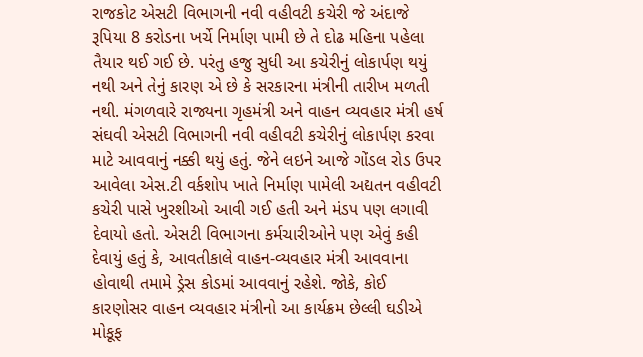રાજકોટ એસટી વિભાગની નવી વહીવટી કચેરી જે અંદાજે રૂપિયા 8 કરોડના ખર્ચે નિર્માણ પામી છે તે દોઢ મહિના પહેલા તૈયાર થઈ ગઈ છે. પરંતુ હજુ સુધી આ કચેરીનું લોકાર્પણ થયું નથી અને તેનું કારણ એ છે કે સરકારના મંત્રીની તારીખ મળતી નથી. મંગળવારે રાજ્યના ગૃહમંત્રી અને વાહન વ્યવહાર મંત્રી હર્ષ સંઘવી એસટી વિભાગની નવી વહીવટી કચેરીનું લોકાર્પણ કરવા માટે આવવાનું નક્કી થયું હતું. જેને લઇને આજે ગોંડલ રોડ ઉપર આવેલા એસ.ટી વર્કશોપ ખાતે નિર્માણ પામેલી અદ્યતન વહીવટી કચેરી પાસે ખુરશીઓ આવી ગઈ હતી અને મંડપ પણ લગાવી દેવાયો હતો. એસટી વિભાગના કર્મચારીઓને પણ એવું કહી દેવાયું હતું કે, આવતીકાલે વાહન-વ્યવહાર મંત્રી આવવાના હોવાથી તમામે ડ્રેસ કોડમાં આવવાનું રહેશે. જોકે, કોઈ કારણોસર વાહન વ્યવહાર મંત્રીનો આ કાર્યક્રમ છેલ્લી ઘડીએ મોકૂફ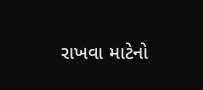રાખવા માટેનો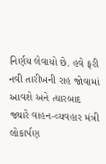નિર્ણય લેવાયો છે. હવે ફરી નવી તારીખની રાહ જોવામાં આવશે અને ત્યારબાદ જ્યારે વાહન-વ્યવહાર મંત્રી લોકાર્પણ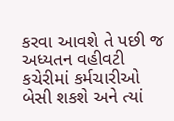કરવા આવશે તે પછી જ અધ્યતન વહીવટી કચેરીમાં કર્મચારીઓ બેસી શકશે અને ત્યાં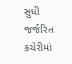સુધી જર્જરિત કચેરીમાં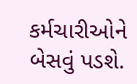કર્મચારીઓને બેસવું પડશે.